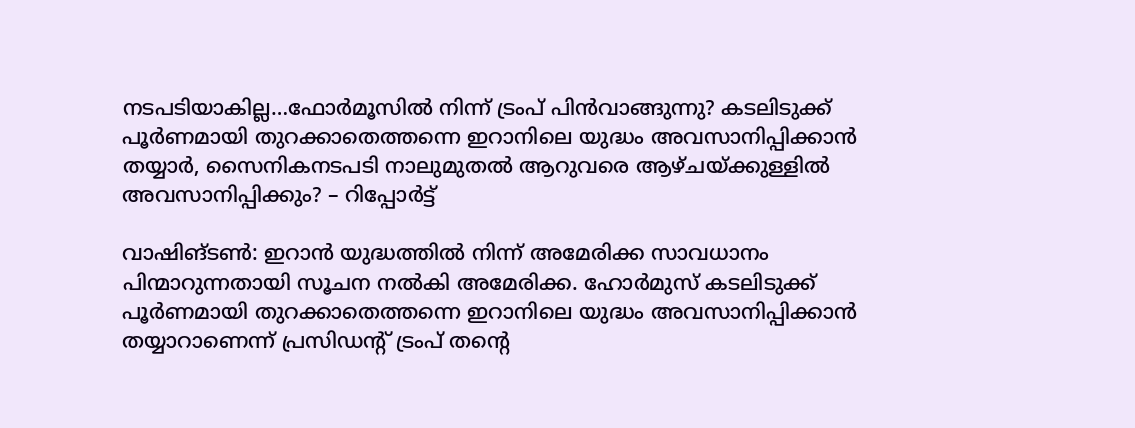നടപടിയാകില്ല…ഫോർമൂസിൽ നിന്ന് ട്രംപ് പിൻവാങ്ങുന്നു? കടലിടുക്ക് പൂർണമായി തുറക്കാതെത്തന്നെ ഇറാനിലെ യുദ്ധം അവസാനിപ്പിക്കാൻ തയ്യാർ, സൈനികനടപടി നാലുമുതൽ ആറുവരെ ആഴ്ചയ്ക്കുള്ളിൽ അവസാനിപ്പിക്കും? – റിപ്പോർട്ട്

വാഷിങ്ടൺ: ഇറാൻ യുദ്ധത്തിൽ നിന്ന് അമേരിക്ക സാവധാനം പിന്മാറുന്നതായി സൂചന നൽകി അമേരിക്ക. ഹോർമുസ് കടലിടുക്ക് പൂർണമായി തുറക്കാതെത്തന്നെ ഇറാനിലെ യുദ്ധം അവസാനിപ്പിക്കാൻ തയ്യാറാണെന്ന് പ്രസിഡന്റ് ട്രംപ് തന്റെ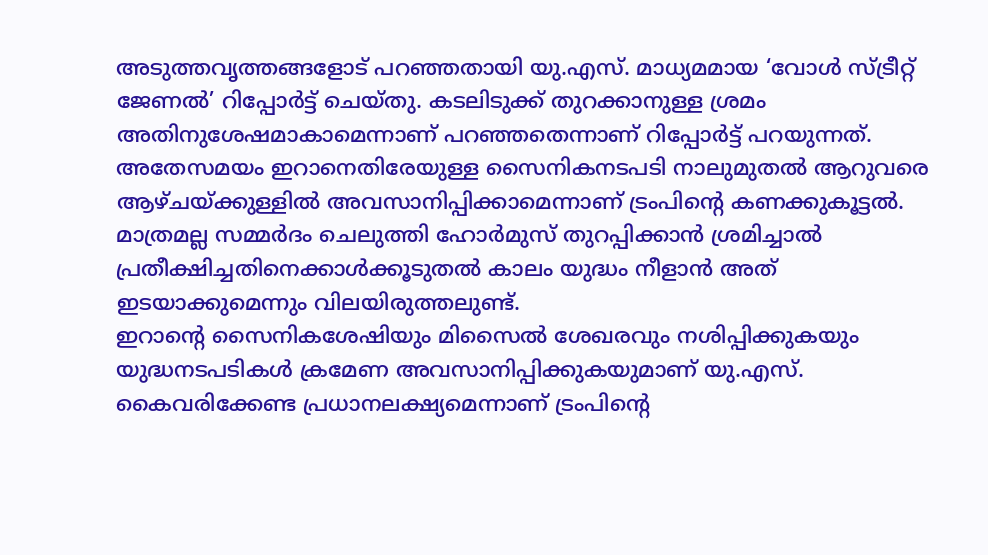അടുത്തവൃത്തങ്ങളോട് പറഞ്ഞതായി യു.എസ്. മാധ്യമമായ ‘വോൾ സ്ട്രീറ്റ് ജേണൽ’ റിപ്പോർട്ട് ചെയ്തു. കടലിടുക്ക് തുറക്കാനുള്ള ശ്രമം അതിനുശേഷമാകാമെന്നാണ് പറഞ്ഞതെന്നാണ് റിപ്പോർട്ട് പറയുന്നത്.
അതേസമയം ഇറാനെതിരേയുള്ള സൈനികനടപടി നാലുമുതൽ ആറുവരെ ആഴ്ചയ്ക്കുള്ളിൽ അവസാനിപ്പിക്കാമെന്നാണ് ട്രംപിന്റെ കണക്കുകൂട്ടൽ. മാത്രമല്ല സമ്മർദം ചെലുത്തി ഹോർമുസ് തുറപ്പിക്കാൻ ശ്രമിച്ചാൽ പ്രതീക്ഷിച്ചതിനെക്കാൾക്കൂടുതൽ കാലം യുദ്ധം നീളാൻ അത് ഇടയാക്കുമെന്നും വിലയിരുത്തലുണ്ട്.
ഇറാന്റെ സൈനികശേഷിയും മിസൈൽ ശേഖരവും നശിപ്പിക്കുകയും യുദ്ധനടപടികൾ ക്രമേണ അവസാനിപ്പിക്കുകയുമാണ് യു.എസ്. കൈവരിക്കേണ്ട പ്രധാനലക്ഷ്യമെന്നാണ് ട്രംപിന്റെ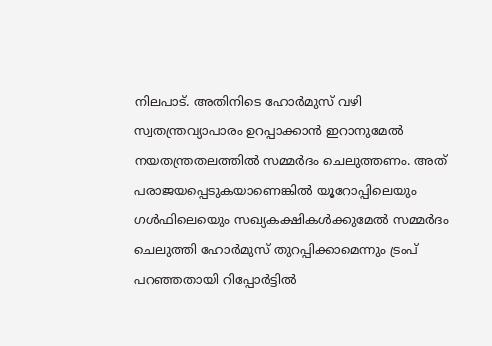നിലപാട്. അതിനിടെ ഹോർമുസ് വഴി സ്വതന്ത്രവ്യാപാരം ഉറപ്പാക്കാൻ ഇറാനുമേൽ നയതന്ത്രതലത്തിൽ സമ്മർദം ചെലുത്തണം. അത് പരാജയപ്പെടുകയാണെങ്കിൽ യൂറോപ്പിലെയും ഗൾഫിലെയെും സഖ്യകക്ഷികൾക്കുമേൽ സമ്മർദം ചെലുത്തി ഹോർമുസ് തുറപ്പിക്കാമെന്നും ട്രംപ് പറഞ്ഞതായി റിപ്പോർട്ടിൽ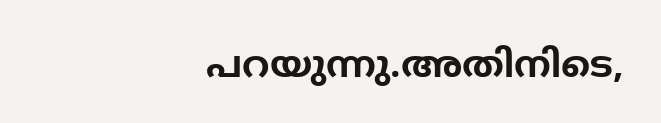പറയുന്നു.അതിനിടെ,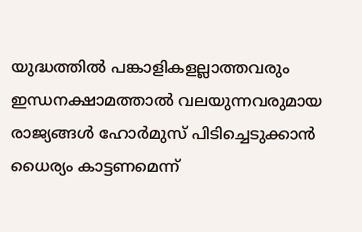യുദ്ധത്തിൽ പങ്കാളികളല്ലാത്തവരും ഇന്ധനക്ഷാമത്താൽ വലയുന്നവരുമായ രാജ്യങ്ങൾ ഹോർമുസ് പിടിച്ചെടുക്കാൻ ധൈര്യം കാട്ടണമെന്ന്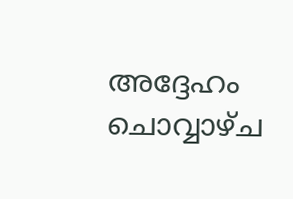അദ്ദേഹം ചൊവ്വാഴ്ച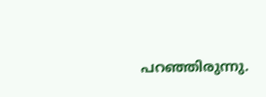പറഞ്ഞിരുന്നു.